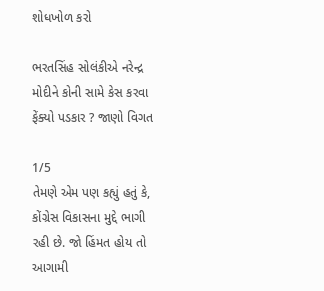શોધખોળ કરો

ભરતસિંહ સોલંકીએ નરેન્દ્ર મોદીને કોની સામે કેસ કરવા ફેંક્યો પડકાર ? જાણો વિગત

1/5
તેમણે એમ પણ કહ્યું હતું કે, કોંગ્રેસ વિકાસના મુદ્દે ભાગી રહી છે. જો હિંમત હોય તો આગામી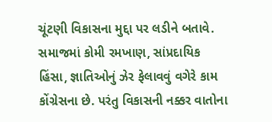ચૂંટણી વિકાસના મુદ્દા પર લડીને બતાવે. સમાજમાં કોમી રમખાણ, સાંપ્રદાયિક હિંસા, જ્ઞાતિઓનું ઝેર ફેલાવવું વગેરે કામ કોંગ્રેસના છે. પરંતુ વિકાસની નક્કર વાતોના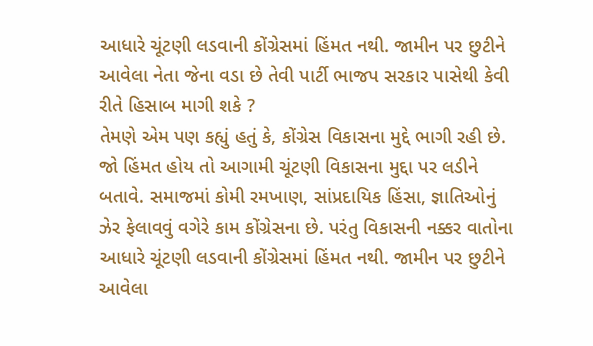આધારે ચૂંટણી લડવાની કોંગ્રેસમાં હિંમત નથી. જામીન પર છુટીને આવેલા નેતા જેના વડા છે તેવી પાર્ટી ભાજપ સરકાર પાસેથી કેવી રીતે હિસાબ માગી શકે ?
તેમણે એમ પણ કહ્યું હતું કે, કોંગ્રેસ વિકાસના મુદ્દે ભાગી રહી છે. જો હિંમત હોય તો આગામી ચૂંટણી વિકાસના મુદ્દા પર લડીને બતાવે. સમાજમાં કોમી રમખાણ, સાંપ્રદાયિક હિંસા, જ્ઞાતિઓનું ઝેર ફેલાવવું વગેરે કામ કોંગ્રેસના છે. પરંતુ વિકાસની નક્કર વાતોના આધારે ચૂંટણી લડવાની કોંગ્રેસમાં હિંમત નથી. જામીન પર છુટીને આવેલા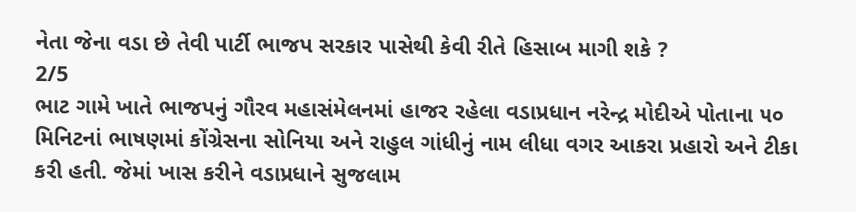નેતા જેના વડા છે તેવી પાર્ટી ભાજપ સરકાર પાસેથી કેવી રીતે હિસાબ માગી શકે ?
2/5
ભાટ ગામે ખાતે ભાજપનું ગૌરવ મહાસંમેલનમાં હાજર રહેલા વડાપ્રધાન નરેન્દ્ર મોદીએ પોતાના ૫૦ મિનિટનાં ભાષણમાં કોંગ્રેસના સોનિયા અને રાહુલ ગાંધીનું નામ લીધા વગર આકરા પ્રહારો અને ટીકા કરી હતી. જેમાં ખાસ કરીને વડાપ્રધાને સુજલામ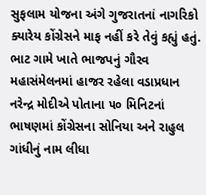સુફલામ યોજના અંગે ગુજરાતનાં નાગરિકો ક્યારેય કોંગ્રેસને માફ નહીં કરે તેવું કહ્યું હતું.
ભાટ ગામે ખાતે ભાજપનું ગૌરવ મહાસંમેલનમાં હાજર રહેલા વડાપ્રધાન નરેન્દ્ર મોદીએ પોતાના ૫૦ મિનિટનાં ભાષણમાં કોંગ્રેસના સોનિયા અને રાહુલ ગાંધીનું નામ લીધા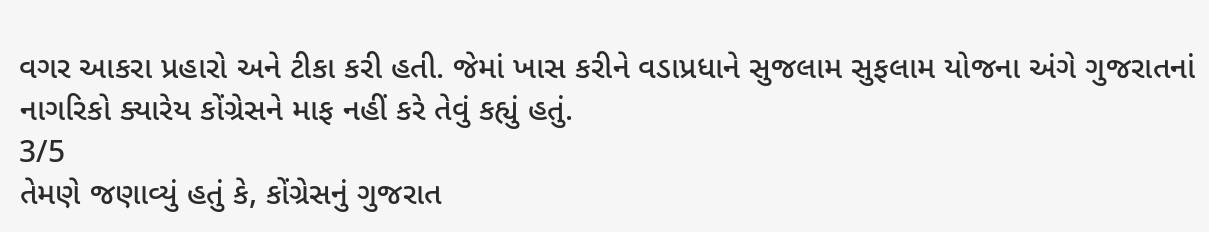વગર આકરા પ્રહારો અને ટીકા કરી હતી. જેમાં ખાસ કરીને વડાપ્રધાને સુજલામ સુફલામ યોજના અંગે ગુજરાતનાં નાગરિકો ક્યારેય કોંગ્રેસને માફ નહીં કરે તેવું કહ્યું હતું.
3/5
તેમણે જણાવ્યું હતું કે, કોંગ્રેસનું ગુજરાત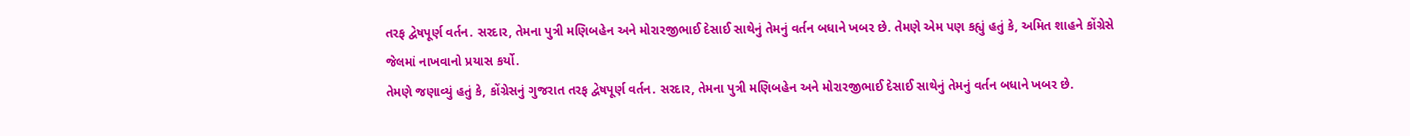તરફ દ્વેષપૂર્ણ વર્તન. સરદાર, તેમના પુત્રી મણિબહેન અને મોરારજીભાઈ દેસાઈ સાથેનું તેમનું વર્તન બધાને ખબર છે. તેમણે એમ પણ કહ્યું હતું કે, અમિત શાહને કોંગ્રેસે જેલમાં નાખવાનો પ્રયાસ કર્યો.
તેમણે જણાવ્યું હતું કે, કોંગ્રેસનું ગુજરાત તરફ દ્વેષપૂર્ણ વર્તન. સરદાર, તેમના પુત્રી મણિબહેન અને મોરારજીભાઈ દેસાઈ સાથેનું તેમનું વર્તન બધાને ખબર છે.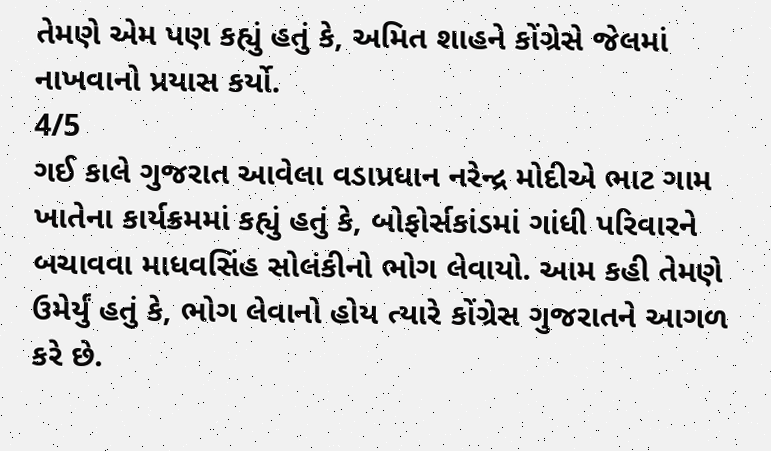તેમણે એમ પણ કહ્યું હતું કે, અમિત શાહને કોંગ્રેસે જેલમાં નાખવાનો પ્રયાસ કર્યો.
4/5
ગઈ કાલે ગુજરાત આવેલા વડાપ્રધાન નરેન્દ્ર મોદીએ ભાટ ગામ ખાતેના કાર્યક્રમમાં કહ્યું હતું કે, બોફોર્સકાંડમાં ગાંધી પરિવારને બચાવવા માધવસિંહ સોલંકીનો ભોગ લેવાયો. આમ કહી તેમણે ઉમેર્યું હતું કે, ભોગ લેવાનો હોય ત્યારે કોંગ્રેસ ગુજરાતને આગળ કરે છે.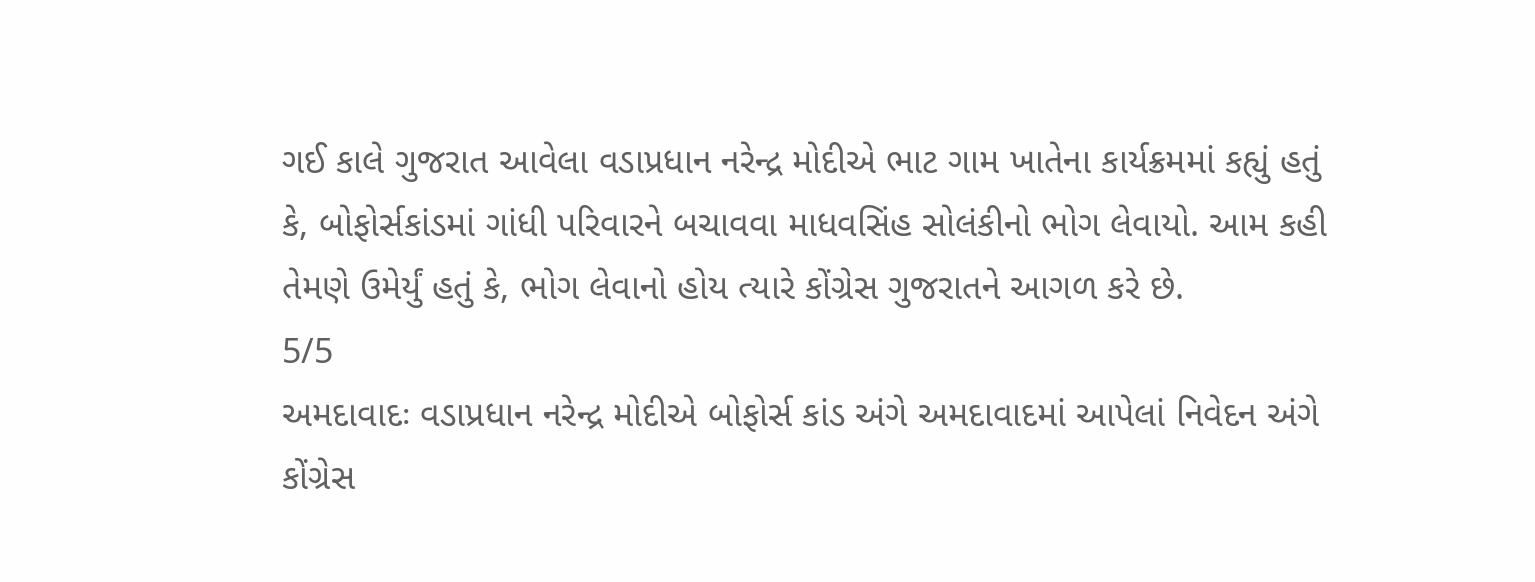ગઈ કાલે ગુજરાત આવેલા વડાપ્રધાન નરેન્દ્ર મોદીએ ભાટ ગામ ખાતેના કાર્યક્રમમાં કહ્યું હતું કે, બોફોર્સકાંડમાં ગાંધી પરિવારને બચાવવા માધવસિંહ સોલંકીનો ભોગ લેવાયો. આમ કહી તેમણે ઉમેર્યું હતું કે, ભોગ લેવાનો હોય ત્યારે કોંગ્રેસ ગુજરાતને આગળ કરે છે.
5/5
અમદાવાદઃ વડાપ્રધાન નરેન્દ્ર મોદીએ બોફોર્સ કાંડ અંગે અમદાવાદમાં આપેલાં નિવેદન અંગે કોંગ્રેસ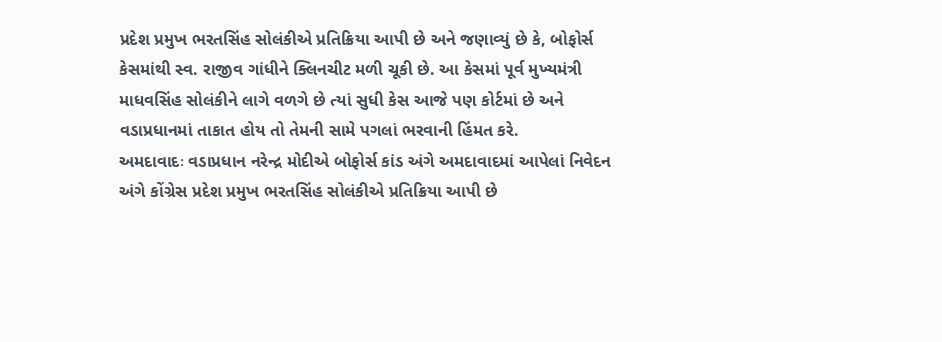પ્રદેશ પ્રમુખ ભરતસિંહ સોલંકીએ પ્રતિક્રિયા આપી છે અને જણાવ્યું છે કે, બોફોર્સ કેસમાંથી સ્વ. રાજીવ ગાંધીને ક્લિનચીટ મળી ચૂકી છે. આ કેસમાં પૂર્વ મુખ્યમંત્રી માધવસિંહ સોલંકીને લાગે વળગે છે ત્યાં સુધી કેસ આજે પણ કોર્ટમાં છે અને વડાપ્રધાનમાં તાકાત હોય તો તેમની સામે પગલાં ભરવાની હિંમત કરે.
અમદાવાદઃ વડાપ્રધાન નરેન્દ્ર મોદીએ બોફોર્સ કાંડ અંગે અમદાવાદમાં આપેલાં નિવેદન અંગે કોંગ્રેસ પ્રદેશ પ્રમુખ ભરતસિંહ સોલંકીએ પ્રતિક્રિયા આપી છે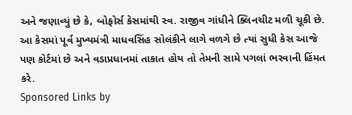અને જણાવ્યું છે કે, બોફોર્સ કેસમાંથી સ્વ. રાજીવ ગાંધીને ક્લિનચીટ મળી ચૂકી છે. આ કેસમાં પૂર્વ મુખ્યમંત્રી માધવસિંહ સોલંકીને લાગે વળગે છે ત્યાં સુધી કેસ આજે પણ કોર્ટમાં છે અને વડાપ્રધાનમાં તાકાત હોય તો તેમની સામે પગલાં ભરવાની હિંમત કરે.
Sponsored Links by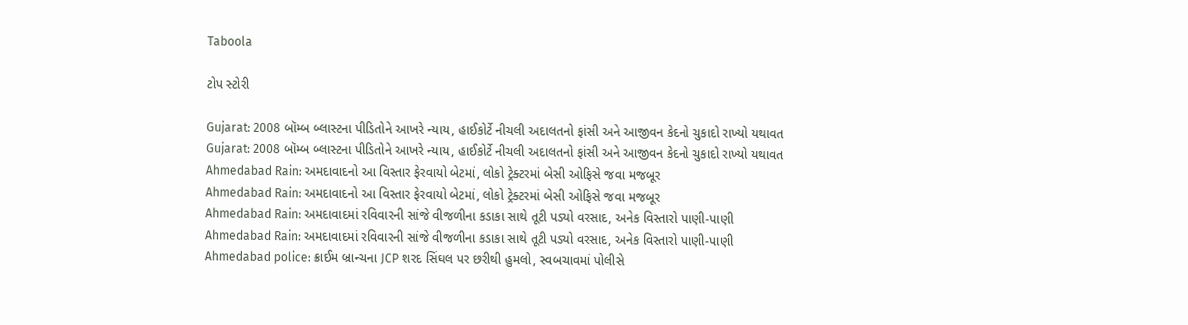Taboola

ટોપ સ્ટોરી

Gujarat: 2008 બૉમ્બ બ્લાસ્ટના પીડિતોને આખરે ન્યાય, હાઈકોર્ટે નીચલી અદાલતનો ફાંસી અને આજીવન કેદનો ચુકાદો રાખ્યો યથાવત
Gujarat: 2008 બૉમ્બ બ્લાસ્ટના પીડિતોને આખરે ન્યાય, હાઈકોર્ટે નીચલી અદાલતનો ફાંસી અને આજીવન કેદનો ચુકાદો રાખ્યો યથાવત
Ahmedabad Rain: અમદાવાદનો આ વિસ્તાર ફેરવાયો બેટમાં, લોકો ટ્રેક્ટરમાં બેસી ઓફિસે જવા મજબૂર
Ahmedabad Rain: અમદાવાદનો આ વિસ્તાર ફેરવાયો બેટમાં, લોકો ટ્રેક્ટરમાં બેસી ઓફિસે જવા મજબૂર
Ahmedabad Rain: અમદાવાદમાં રવિવારની સાંજે વીજળીના કડાકા સાથે તૂટી પડ્યો વરસાદ, અનેક વિસ્તારો પાણી-પાણી
Ahmedabad Rain: અમદાવાદમાં રવિવારની સાંજે વીજળીના કડાકા સાથે તૂટી પડ્યો વરસાદ, અનેક વિસ્તારો પાણી-પાણી
Ahmedabad police: ક્રાઈમ બ્રાન્ચના JCP શરદ સિંઘલ પર છરીથી હુમલો, સ્વબચાવમાં પોલીસે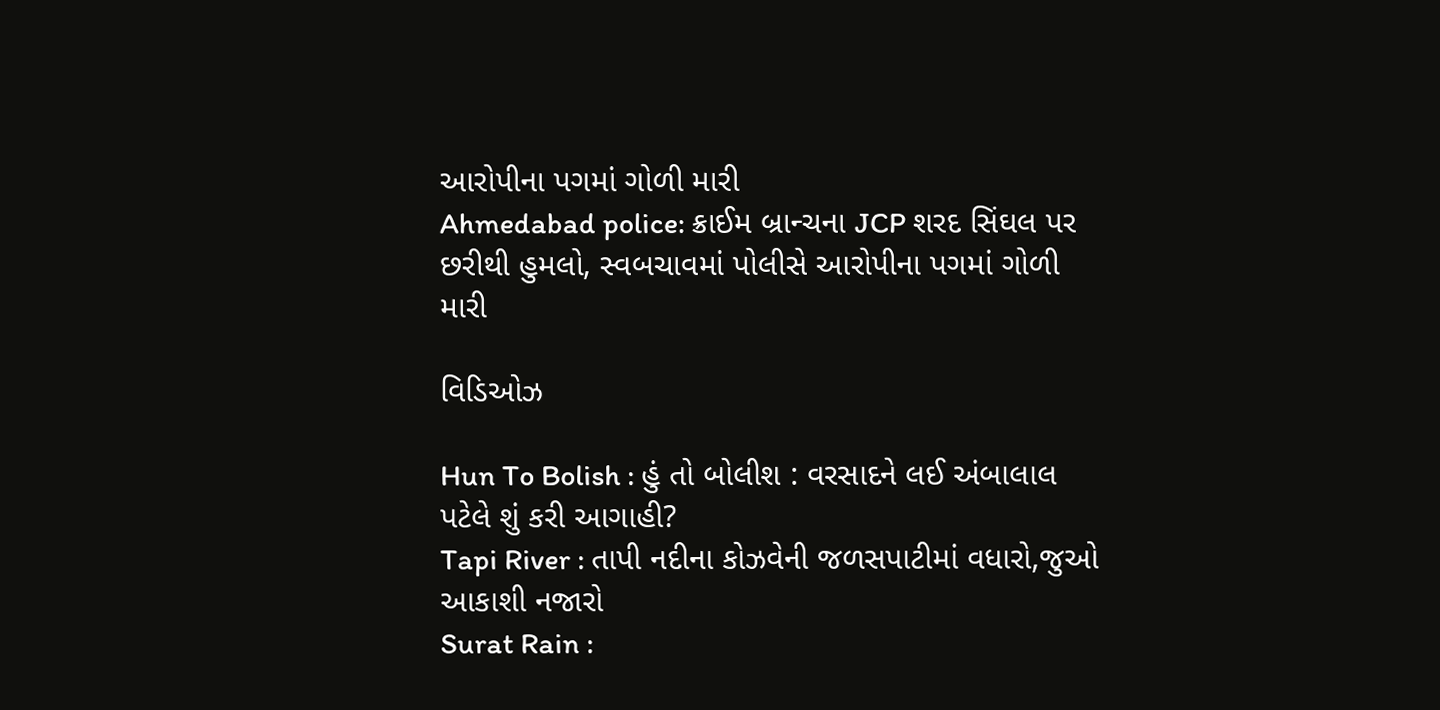આરોપીના પગમાં ગોળી મારી
Ahmedabad police: ક્રાઈમ બ્રાન્ચના JCP શરદ સિંઘલ પર છરીથી હુમલો, સ્વબચાવમાં પોલીસે આરોપીના પગમાં ગોળી મારી

વિડિઓઝ

Hun To Bolish : હું તો બોલીશ : વરસાદને લઈ અંબાલાલ પટેલે શું કરી આગાહી?
Tapi River : તાપી નદીના કોઝવેની જળસપાટીમાં વધારો,જુઓ આકાશી નજારો
Surat Rain :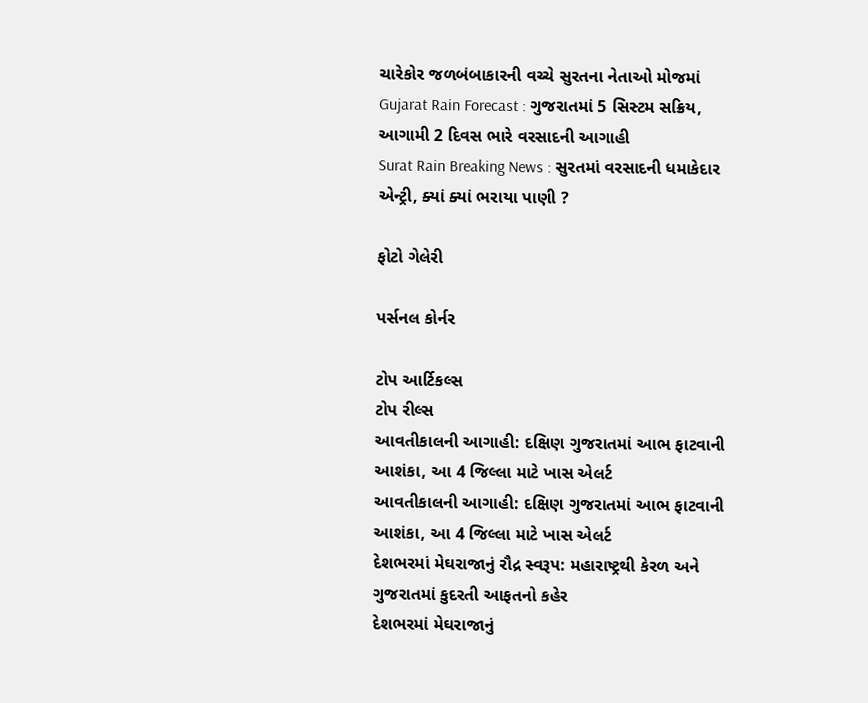ચારેકોર જળબંબાકારની વચ્ચે સુરતના નેતાઓ મોજમાં
Gujarat Rain Forecast : ગુજરાતમાં 5 સિસ્ટમ સક્રિય, આગામી 2 દિવસ ભારે વરસાદની આગાહી
Surat Rain Breaking News : સુરતમાં વરસાદની ધમાકેદાર એન્ટ્રી, ક્યાં ક્યાં ભરાયા પાણી ?

ફોટો ગેલેરી

પર્સનલ કોર્નર

ટોપ આર્ટિકલ્સ
ટોપ રીલ્સ
આવતીકાલની આગાહી: દક્ષિણ ગુજરાતમાં આભ ફાટવાની આશંકા, આ 4 જિલ્લા માટે ખાસ એલર્ટ
આવતીકાલની આગાહી: દક્ષિણ ગુજરાતમાં આભ ફાટવાની આશંકા, આ 4 જિલ્લા માટે ખાસ એલર્ટ
દેશભરમાં મેઘરાજાનું રૌદ્ર સ્વરૂપ: મહારાષ્ટ્રથી કેરળ અને ગુજરાતમાં કુદરતી આફતનો કહેર
દેશભરમાં મેઘરાજાનું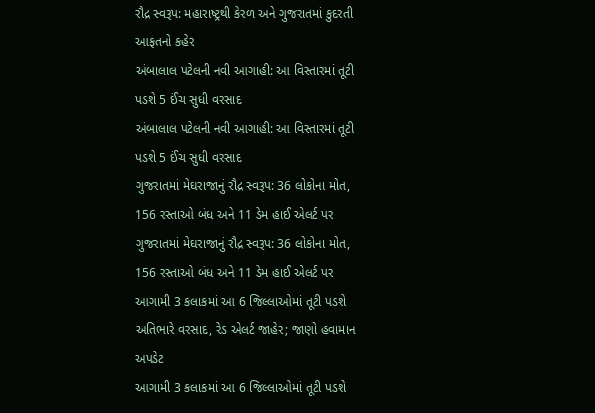રૌદ્ર સ્વરૂપ: મહારાષ્ટ્રથી કેરળ અને ગુજરાતમાં કુદરતી આફતનો કહેર
અંબાલાલ પટેલની નવી આગાહી: આ વિસ્તારમાં તૂટી પડશે 5 ઈંચ સુધી વરસાદ
અંબાલાલ પટેલની નવી આગાહી: આ વિસ્તારમાં તૂટી પડશે 5 ઈંચ સુધી વરસાદ
ગુજરાતમાં મેઘરાજાનું રૌદ્ર સ્વરૂપ: 36 લોકોના મોત, 156 રસ્તાઓ બંધ અને 11 ડેમ હાઈ એલર્ટ પર
ગુજરાતમાં મેઘરાજાનું રૌદ્ર સ્વરૂપ: 36 લોકોના મોત, 156 રસ્તાઓ બંધ અને 11 ડેમ હાઈ એલર્ટ પર
આગામી 3 કલાકમાં આ 6 જિલ્લાઓમાં તૂટી પડશે અતિભારે વરસાદ, રેડ એલર્ટ જાહેર; જાણો હવામાન અપડેટ
આગામી 3 કલાકમાં આ 6 જિલ્લાઓમાં તૂટી પડશે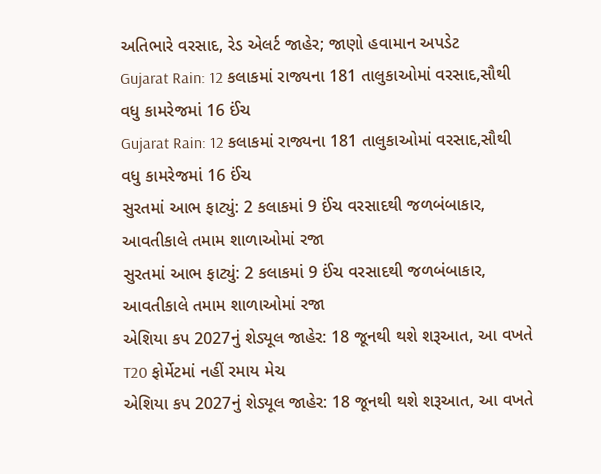અતિભારે વરસાદ, રેડ એલર્ટ જાહેર; જાણો હવામાન અપડેટ
Gujarat Rain: 12 કલાકમાં રાજ્યના 181 તાલુકાઓમાં વરસાદ,સૌથી વધુ કામરેજમાં 16 ઈંચ
Gujarat Rain: 12 કલાકમાં રાજ્યના 181 તાલુકાઓમાં વરસાદ,સૌથી વધુ કામરેજમાં 16 ઈંચ
સુરતમાં આભ ફાટ્યું: 2 કલાકમાં 9 ઈંચ વરસાદથી જળબંબાકાર, આવતીકાલે તમામ શાળાઓમાં રજા
સુરતમાં આભ ફાટ્યું: 2 કલાકમાં 9 ઈંચ વરસાદથી જળબંબાકાર, આવતીકાલે તમામ શાળાઓમાં રજા
એશિયા કપ 2027નું શેડ્યૂલ જાહેર: 18 જૂનથી થશે શરૂઆત, આ વખતે T20 ફોર્મેટમાં નહીં રમાય મેચ
એશિયા કપ 2027નું શેડ્યૂલ જાહેર: 18 જૂનથી થશે શરૂઆત, આ વખતે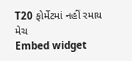T20 ફોર્મેટમાં નહીં રમાય મેચ
Embed widget